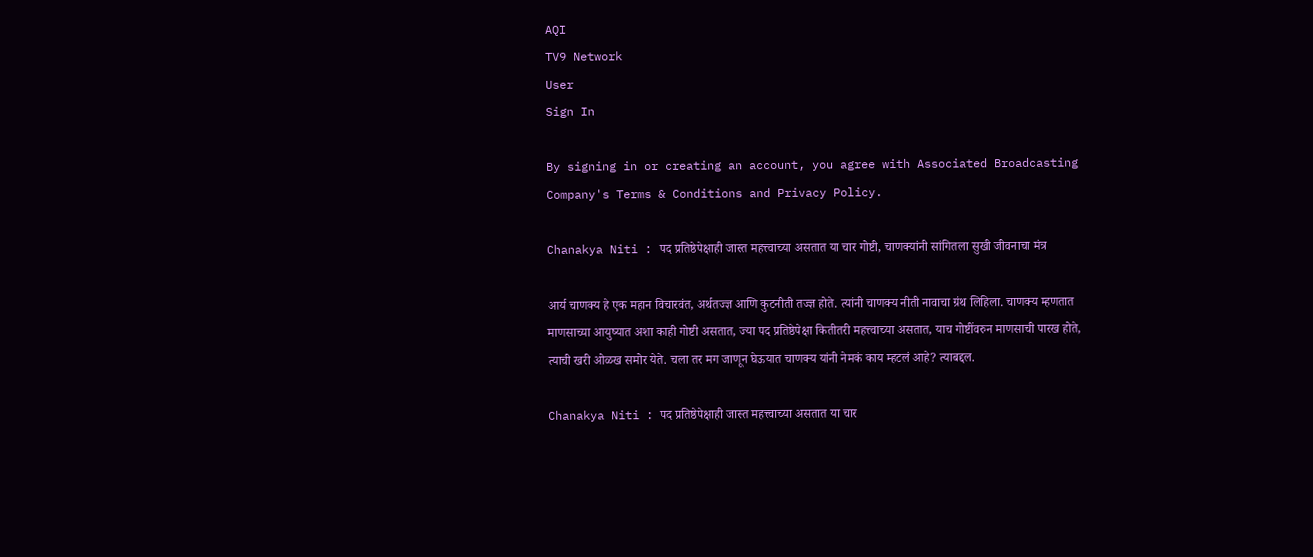AQI
TV9 Network
User
Sign In

By signing in or creating an account, you agree with Associated Broadcasting Company's Terms & Conditions and Privacy Policy.

Chanakya Niti : पद प्रतिष्ठेपेक्षाही जास्त महत्त्वाच्या असतात या चार गोष्टी, चाणक्यांनी सांगितला सुखी जीवनाचा मंत्र

आर्य चाणक्य हे एक महान विचारवंत, अर्थतज्ज्ञ आणि कुटनीती तज्ज्ञ होते. त्यांनी चाणक्य नीती नावाचा ग्रंथ लिहिला. चाणक्य म्हणतात माणसाच्या आयुष्यात अशा काही गोष्टी असतात, ज्या पद प्रतिष्ठेपेक्षा कितीतरी महत्त्वाच्या असतात, याच गोष्टींवरुन माणसाची पारख होते, त्याची खरी ओळख समोर येते. चला तर मग जाणून घेऊयात चाणक्य यांनी नेमकं काय म्हटलं आहे? त्याबद्दल.

Chanakya Niti : पद प्रतिष्ठेपेक्षाही जास्त महत्त्वाच्या असतात या चार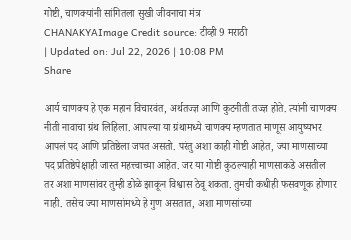गोष्टी, चाणक्यांनी सांगितला सुखी जीवनाचा मंत्र
CHANAKYAImage Credit source: टीव्ही 9 मराठी
| Updated on: Jul 22, 2026 | 10:08 PM
Share

आर्य चाणक्य हे एक महान विचारवंत, अर्थतज्ज्ञ आणि कुटनीती तज्ज्ञ होते. त्यांनी चाणक्य नीती नावाचा ग्रंथ लिहिला. आपल्या या ग्रंथामध्ये चाणक्य म्हणतात माणूस आयुष्यभर आपलं पद आणि प्रतिष्ठेला जपत असतो. परंतु अशा काही गोष्टी आहेत, ज्या माणसाच्या पद प्रतिष्ठेपेक्षाही जास्त महत्त्वाच्या आहेत. जर या गोष्टी कुठल्याही माणसाकडे असतील तर अशा माणसांवर तुम्ही डोळे झाकून विश्वास ठेवू शकता. तुमची कधीही फसवणूक होणार नाही. तसेच ज्या माणसांमध्ये हे गुण असतात, अशा माणसांच्या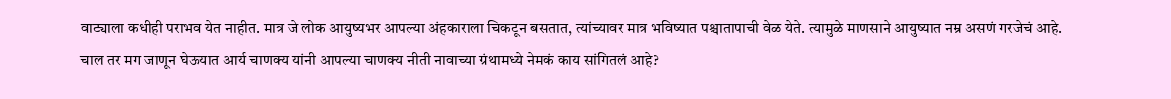वाट्याला कधीही पराभव येत नाहीत. मात्र जे लोक आयुष्यभर आपल्या अंहकाराला चिकटून बसतात, त्यांच्यावर मात्र भविष्यात पश्चातापाची वेळ येते. त्यामुळे माणसाने आयुष्यात नम्र असणं गरजेचं आहे. चाल तर मग जाणून घेऊयात आर्य चाणक्य यांनी आपल्या चाणक्य नीती नावाच्या ग्रंथामध्ये नेमकं काय सांगितलं आहे?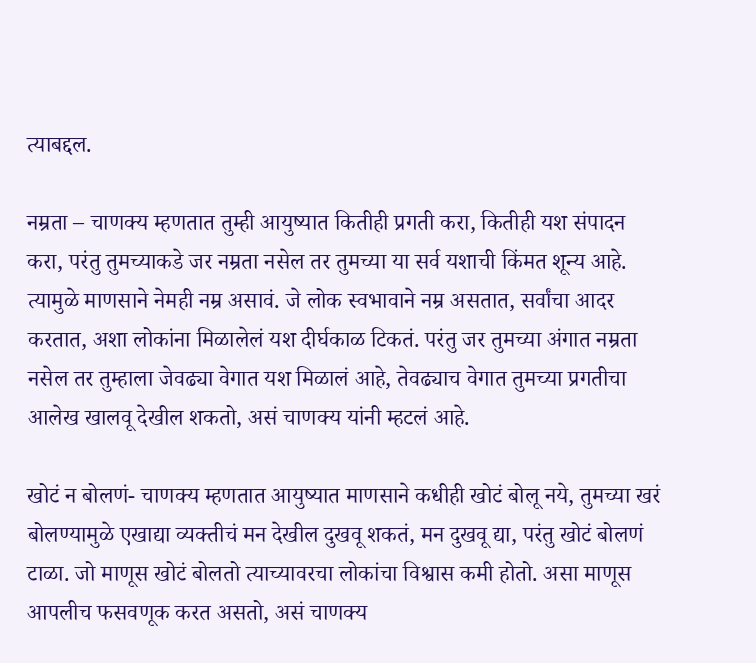त्याबद्दल.

नम्रता – चाणक्य म्हणतात तुम्ही आयुष्यात कितीही प्रगती करा, कितीही यश संपादन करा, परंतु तुमच्याकडे जर नम्रता नसेल तर तुमच्या या सर्व यशाची किंमत शून्य आहे. त्यामुळे माणसाने नेमही नम्र असावं. जे लोक स्वभावाने नम्र असतात, सर्वांचा आदर करतात, अशा लोकांना मिळालेलं यश दीर्घकाळ टिकतं. परंतु जर तुमच्या अंगात नम्रता नसेल तर तुम्हाला जेवढ्या वेगात यश मिळालं आहे, तेवढ्याच वेगात तुमच्या प्रगतीचा आलेख खालवू देखील शकतो, असं चाणक्य यांनी म्हटलं आहे.

खोटं न बोलणं- चाणक्य म्हणतात आयुष्यात माणसाने कधीही खोटं बोलू नये, तुमच्या खरं बोलण्यामुळे एखाद्या व्यक्तीचं मन देखील दुखवू शकतं, मन दुखवू द्या, परंतु खोटं बोलणं टाळा. जो माणूस खोटं बोलतो त्याच्यावरचा लोकांचा विश्वास कमी होतो. असा माणूस आपलीच फसवणूक करत असतो, असं चाणक्य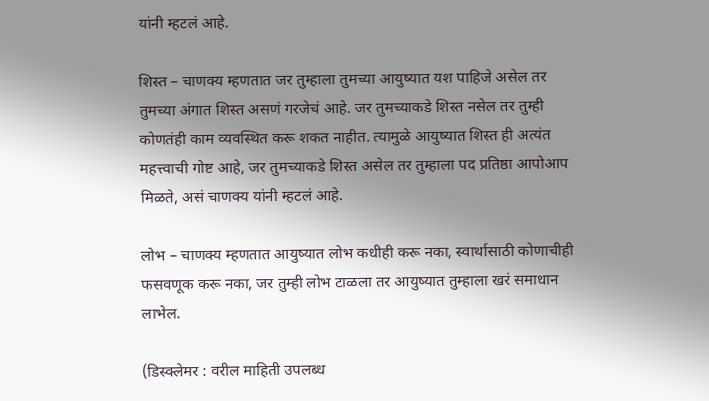यांनी म्हटलं आहे.

शिस्त – चाणक्य म्हणतात जर तुम्हाला तुमच्या आयुष्यात यश पाहिजे असेल तर तुमच्या अंगात शिस्त असणं गरजेचं आहे. जर तुमच्याकडे शिस्त नसेल तर तुम्ही कोणतंही काम व्यवस्थित करू शकत नाहीत. त्यामुळे आयुष्यात शिस्त ही अत्यंत महत्त्वाची गोष्ट आहे, जर तुमच्याकडे शिस्त असेल तर तुम्हाला पद प्रतिष्ठा आपोआप मिळते, असं चाणक्य यांनी म्हटलं आहे.

लोभ – चाणक्य म्हणतात आयुष्यात लोभ कधीही करू नका, स्वार्थासाठी कोणाचीही फसवणूक करू नका, जर तुम्ही लोभ टाळला तर आयुष्यात तुम्हाला खरं समाधान लाभेल.

(डिस्क्लेमर : वरील माहिती उपलब्ध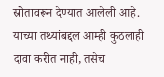स्रोतावरून देण्यात आलेली आहे. याच्या तथ्यांबद्दल आम्ही कुठलाही दावा करीत नाही, तसेच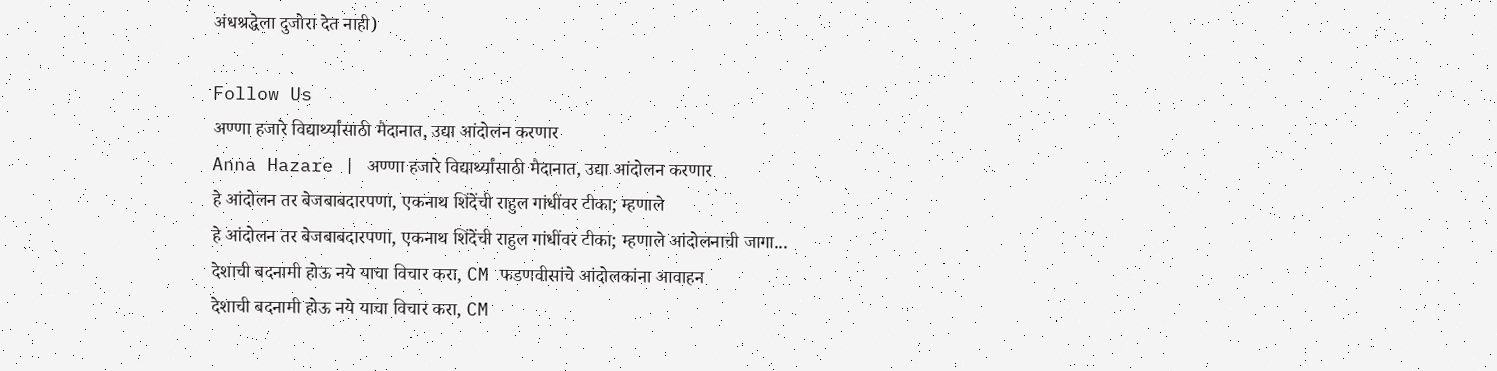अंधश्रद्धेला दुजोरा देत नाही)

Follow Us
अण्णा हजारे विद्यार्थ्यांसाठी मैदानात, उद्या आंदोलन करणार
Anna Hazare | अण्णा हजारे विद्यार्थ्यांसाठी मैदानात, उद्या आंदोलन करणार
हे आंदोलन तर बेजबाबदारपणा, एकनाथ शिंदेंची राहुल गांधींवर टीका; म्हणाले
हे आंदोलन तर बेजबाबदारपणा, एकनाथ शिंदेंची राहुल गांधींवर टीका; म्हणाले आंदोलनाची जागा...
देशाची बदनामी होऊ नये याचा विचार करा, CM फडणवीसांचे आंदोलकांना आवाहन
देशाची बदनामी होऊ नये याचा विचार करा, CM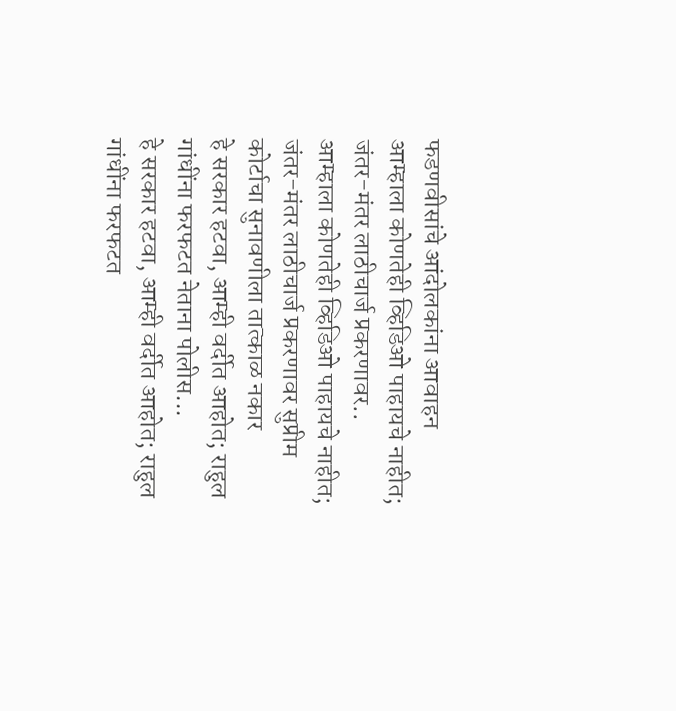फडणवीसांचे आंदोलकांना आवाहन
आम्हाला कोणतेही व्हिडिओ पाहायचे नाहीत; जंतर-मंतर लाठीचार्ज प्रकरणावर..
आम्हाला कोणतेही व्हिडिओ पाहायचे नाहीत; जंतर-मंतर लाठीचार्ज प्रकरणावर सुप्रीम कोर्टाचा सुनावणीला तात्काळ नकार
हे सरकार हटवा, आम्ही वर्दीत आहोत; राहुल गांधींना फरफटत नेताना पोलीस...
हे सरकार हटवा, आम्ही वर्दीत आहोत; राहुल गांधींना फरफटत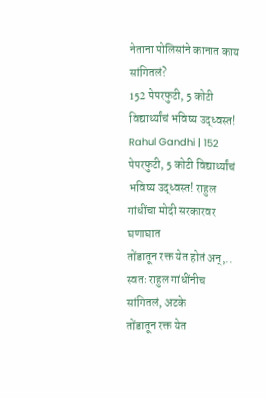नेताना पोलिसांने कानात काय सांगितलं?
152 पेपरफुटी, 5 कोटी विद्यार्थ्यांचं भविष्य उद्ध्वस्त!
Rahul Gandhi | 152 पेपरफुटी, 5 कोटी विद्यार्थ्यांचं भविष्य उद्ध्वस्त! राहुल गांधींचा मोदी सरकारवर घणाघात
तोंडातून रक्त येत होतं अन्,.. स्वतः राहुल गांधींनीच सांगितलं, अटके
तोंडातून रक्त येत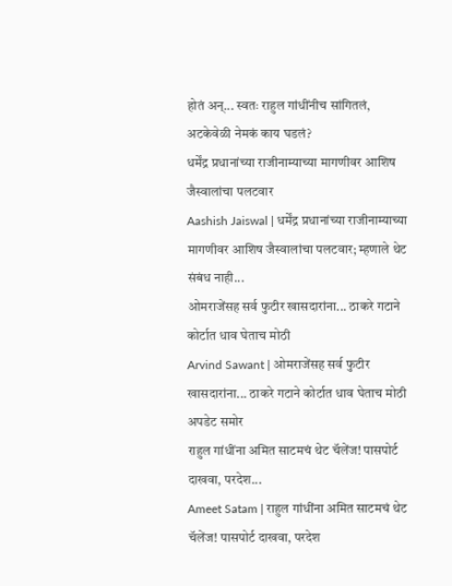होतं अन्... स्वतः राहुल गांधींनीच सांगितलं, अटकेवेळी नेमकं काय घडलं?
धर्मेंद्र प्रधानांच्या राजीनाम्याच्या मागणीवर आशिष जैस्वालांचा पलटवार
Aashish Jaiswal | धर्मेंद्र प्रधानांच्या राजीनाम्याच्या मागणीवर आशिष जैस्वालांचा पलटवार; म्हणाले थेट संबंध नाही...
ओमराजेंसह सर्व फुटीर खासदारांना... ठाकरे गटाने कोर्टात धाव घेताच मोठी
Arvind Sawant | ओमराजेंसह सर्व फुटीर खासदारांना... ठाकरे गटाने कोर्टात धाव घेताच मोठी अपडेट समोर
राहुल गांधींना अमित साटमचं थेट चॅलेंज! पासपोर्ट दाखवा, परदेश...
Ameet Satam | राहुल गांधींना अमित साटमचं थेट चॅलेंज! पासपोर्ट दाखवा, परदेश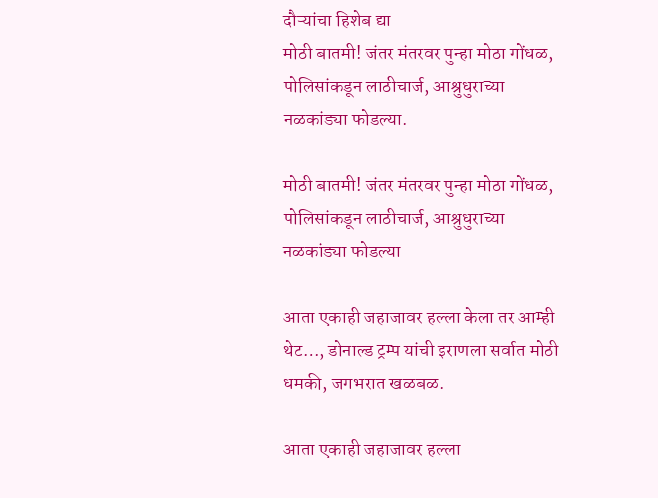दौऱ्यांचा हिशेब द्या
मोठी बातमी! जंतर मंतरवर पुन्हा मोठा गोंधळ, पोलिसांकडून लाठीचार्ज, आश्रुधुराच्या नळकांड्या फोडल्या.

मोठी बातमी! जंतर मंतरवर पुन्हा मोठा गोंधळ, पोलिसांकडून लाठीचार्ज, आश्रुधुराच्या नळकांड्या फोडल्या

आता एकाही जहाजावर हल्ला केला तर आम्ही थेट…, डोनाल्ड ट्रम्प यांची इराणला सर्वात मोठी धमकी, जगभरात खळबळ.

आता एकाही जहाजावर हल्ला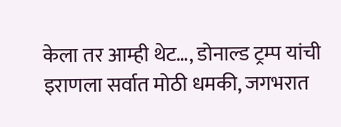केला तर आम्ही थेट…, डोनाल्ड ट्रम्प यांची इराणला सर्वात मोठी धमकी, जगभरात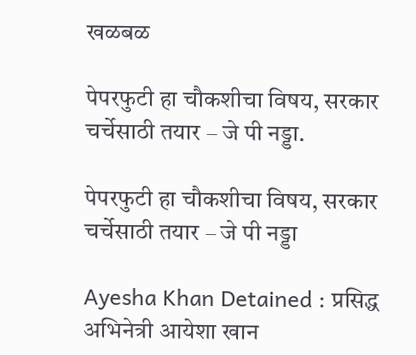खळबळ

पेपरफुटी हा चौकशीचा विषय, सरकार चर्चेसाठी तयार – जे पी नड्डा.

पेपरफुटी हा चौकशीचा विषय, सरकार चर्चेसाठी तयार – जे पी नड्डा

Ayesha Khan Detained : प्रसिद्ध अभिनेत्री आयेशा खान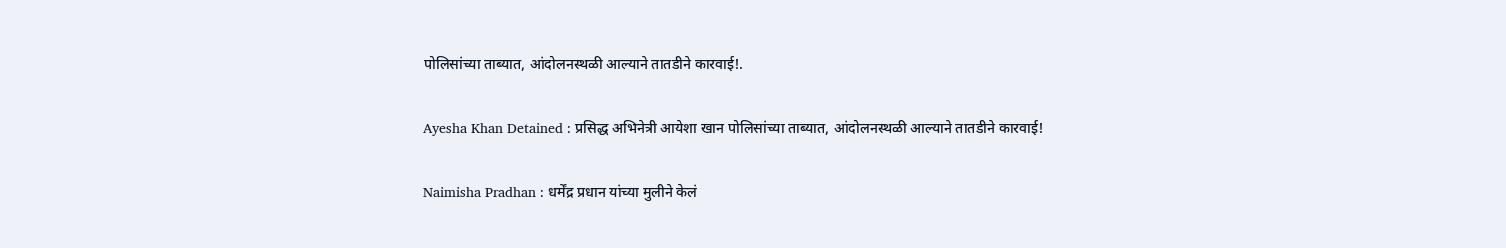पोलिसांच्या ताब्यात, आंदोलनस्थळी आल्याने तातडीने कारवाई!.

Ayesha Khan Detained : प्रसिद्ध अभिनेत्री आयेशा खान पोलिसांच्या ताब्यात, आंदोलनस्थळी आल्याने तातडीने कारवाई!

Naimisha Pradhan : धर्मेंद्र प्रधान यांच्या मुलीने केलं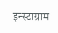इन्स्टाग्राम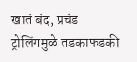खातं बंद, प्रचंड ट्रोलिंगमुळे तडकाफडकी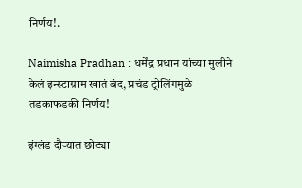निर्णय!.

Naimisha Pradhan : धर्मेंद्र प्रधान यांच्या मुलीने केलं इन्स्टाग्राम खातं बंद, प्रचंड ट्रोलिंगमुळे तडकाफडकी निर्णय!

इंग्लंड दौऱ्यात छोट्या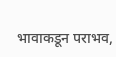भावाकडून पराभव,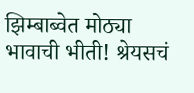झिम्बाब्वेत मोठ्या भावाची भीती! श्रेयसचं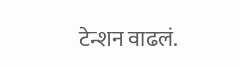टेन्शन वाढलं.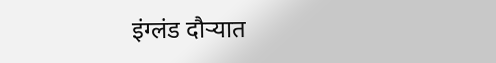इंग्लंड दौऱ्यात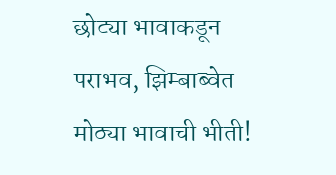छोट्या भावाकडून पराभव, झिम्बाब्वेत मोठ्या भावाची भीती!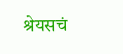श्रेयसचं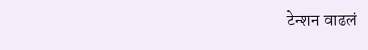टेन्शन वाढलं